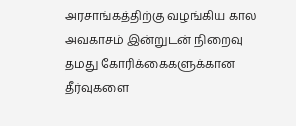அரசாங்கத்திற்கு வழங்கிய கால அவகாசம் இன்றுடன் நிறைவு
தமது கோரிக்கைகளுக்கான தீர்வுகளை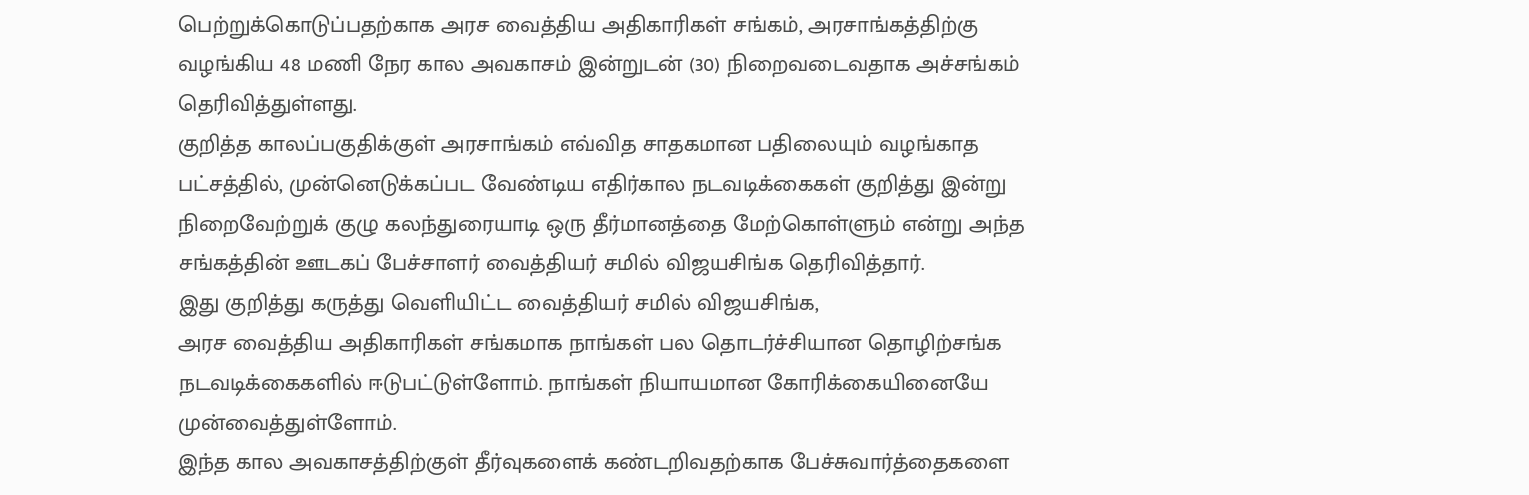பெற்றுக்கொடுப்பதற்காக அரச வைத்திய அதிகாரிகள் சங்கம், அரசாங்கத்திற்கு வழங்கிய 48 மணி நேர கால அவகாசம் இன்றுடன் (30) நிறைவடைவதாக அச்சங்கம் தெரிவித்துள்ளது.
குறித்த காலப்பகுதிக்குள் அரசாங்கம் எவ்வித சாதகமான பதிலையும் வழங்காத பட்சத்தில், முன்னெடுக்கப்பட வேண்டிய எதிர்கால நடவடிக்கைகள் குறித்து இன்று நிறைவேற்றுக் குழு கலந்துரையாடி ஒரு தீர்மானத்தை மேற்கொள்ளும் என்று அந்த சங்கத்தின் ஊடகப் பேச்சாளர் வைத்தியர் சமில் விஜயசிங்க தெரிவித்தார்.
இது குறித்து கருத்து வெளியிட்ட வைத்தியர் சமில் விஜயசிங்க,
அரச வைத்திய அதிகாரிகள் சங்கமாக நாங்கள் பல தொடர்ச்சியான தொழிற்சங்க நடவடிக்கைகளில் ஈடுபட்டுள்ளோம். நாங்கள் நியாயமான கோரிக்கையினையே முன்வைத்துள்ளோம்.
இந்த கால அவகாசத்திற்குள் தீர்வுகளைக் கண்டறிவதற்காக பேச்சுவார்த்தைகளை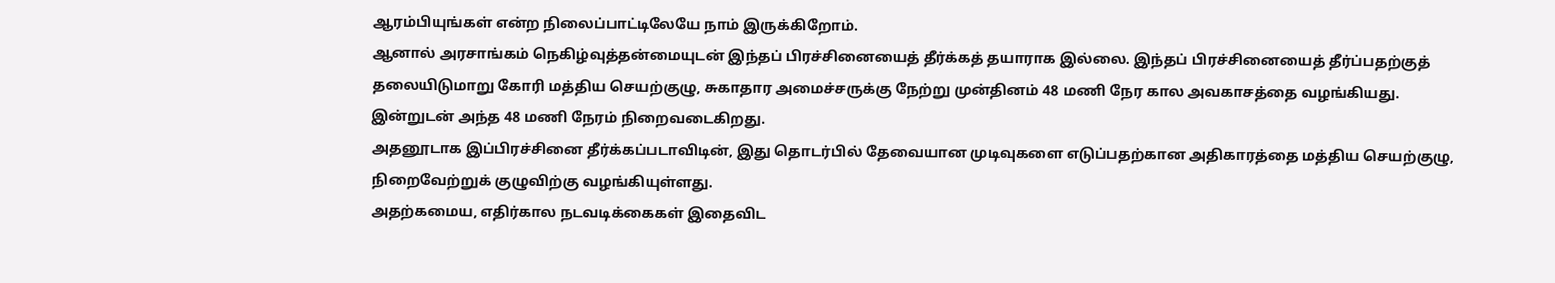ஆரம்பியுங்கள் என்ற நிலைப்பாட்டிலேயே நாம் இருக்கிறோம்.
ஆனால் அரசாங்கம் நெகிழ்வுத்தன்மையுடன் இந்தப் பிரச்சினையைத் தீர்க்கத் தயாராக இல்லை. இந்தப் பிரச்சினையைத் தீர்ப்பதற்குத் தலையிடுமாறு கோரி மத்திய செயற்குழு, சுகாதார அமைச்சருக்கு நேற்று முன்தினம் 48 மணி நேர கால அவகாசத்தை வழங்கியது. இன்றுடன் அந்த 48 மணி நேரம் நிறைவடைகிறது.
அதனூடாக இப்பிரச்சினை தீர்க்கப்படாவிடின், இது தொடர்பில் தேவையான முடிவுகளை எடுப்பதற்கான அதிகாரத்தை மத்திய செயற்குழு, நிறைவேற்றுக் குழுவிற்கு வழங்கியுள்ளது.
அதற்கமைய, எதிர்கால நடவடிக்கைகள் இதைவிட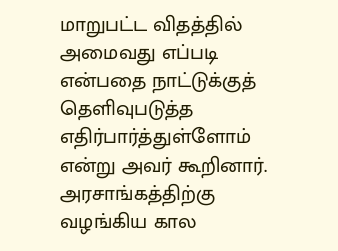மாறுபட்ட விதத்தில் அமைவது எப்படி என்பதை நாட்டுக்குத் தெளிவுபடுத்த எதிர்பார்த்துள்ளோம் என்று அவர் கூறினார்.
அரசாங்கத்திற்கு வழங்கிய கால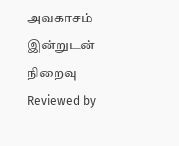அவகாசம் இன்றுடன் நிறைவு
Reviewed by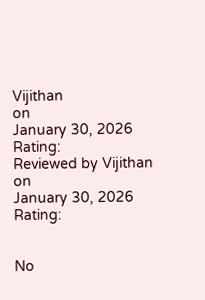Vijithan
on
January 30, 2026
Rating:
Reviewed by Vijithan
on
January 30, 2026
Rating:


No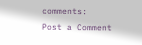comments:
Post a Comment